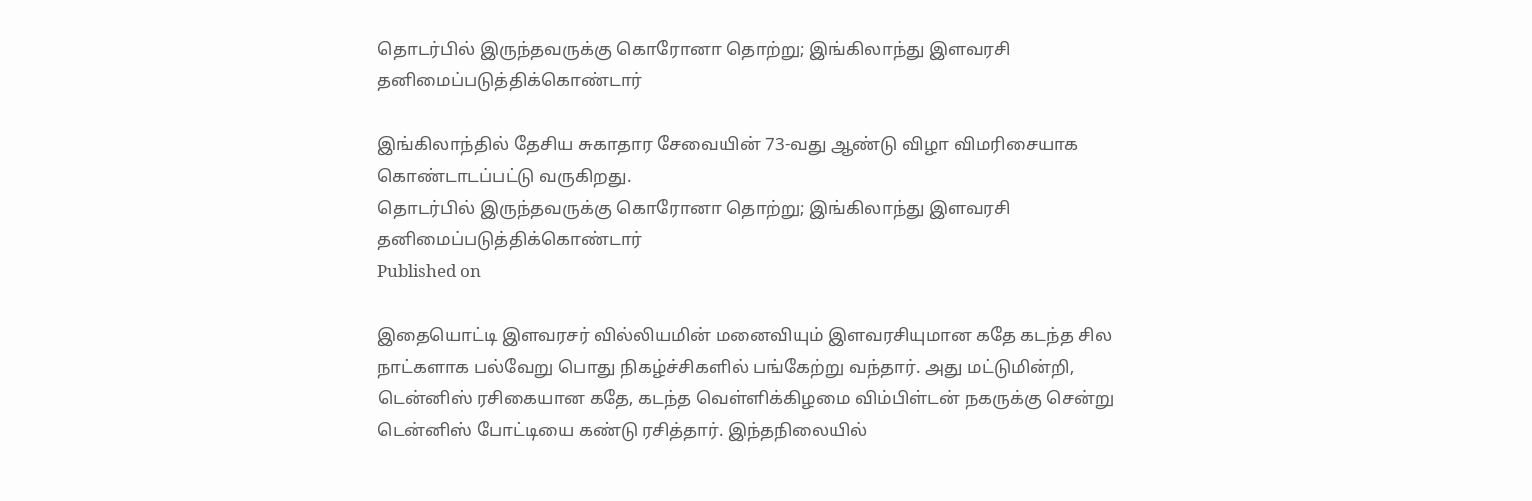தொடர்பில் இருந்தவருக்கு கொரோனா தொற்று; இங்கிலாந்து இளவரசி தனிமைப்படுத்திக்கொண்டார்

இங்கிலாந்தில் தேசிய சுகாதார சேவையின் 73-வது ஆண்டு விழா விமரிசையாக கொண்டாடப்பட்டு வருகிறது.
தொடர்பில் இருந்தவருக்கு கொரோனா தொற்று; இங்கிலாந்து இளவரசி தனிமைப்படுத்திக்கொண்டார்
Published on

இதையொட்டி இளவரசர் வில்லியமின் மனைவியும் இளவரசியுமான கதே கடந்த சில நாட்களாக பல்வேறு பொது நிகழ்ச்சிகளில் பங்கேற்று வந்தார். அது மட்டுமின்றி, டென்னிஸ் ரசிகையான கதே, கடந்த வெள்ளிக்கிழமை விம்பிள்டன் நகருக்கு சென்று டென்னிஸ் போட்டியை கண்டு ரசித்தார். இந்தநிலையில்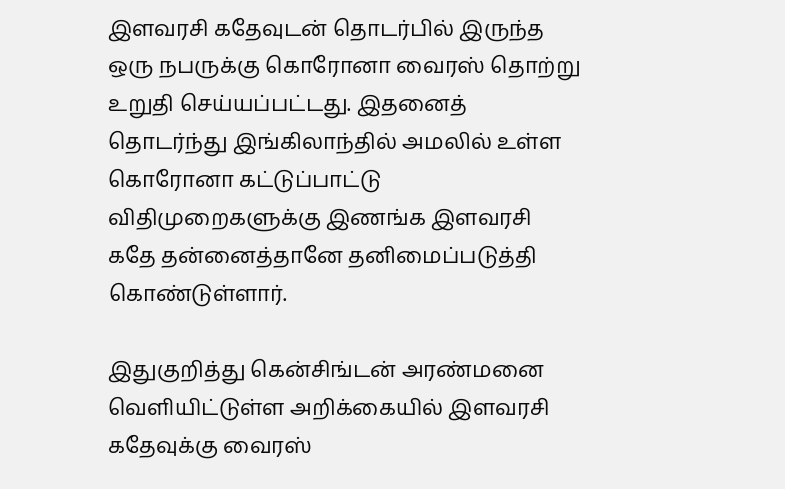இளவரசி கதேவுடன் தொடர்பில் இருந்த ஒரு நபருக்கு கொரோனா வைரஸ் தொற்று உறுதி செய்யப்பட்டது. இதனைத் தொடர்ந்து இங்கிலாந்தில் அமலில் உள்ள கொரோனா கட்டுப்பாட்டு விதிமுறைகளுக்கு இணங்க இளவரசி கதே தன்னைத்தானே தனிமைப்படுத்தி கொண்டுள்ளார்.

இதுகுறித்து கென்சிங்டன் அரண்மனை வெளியிட்டுள்ள அறிக்கையில் இளவரசி கதேவுக்கு வைரஸ்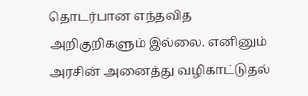தொடர்பான எந்தவித அறிகுறிகளும் இல்லை. எனினும் அரசின் அனைத்து வழிகாட்டுதல்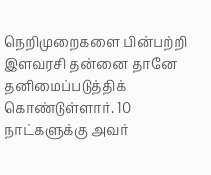நெறிமுறைகளை பின்பற்றி இளவரசி தன்னை தானே தனிமைப்படுத்திக் கொண்டுள்ளார். 10 நாட்களுக்கு அவர்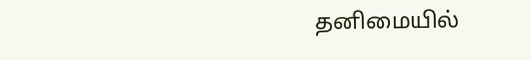தனிமையில்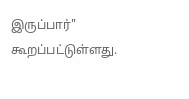இருப்பார்" கூறப்பட்டுள்ளது.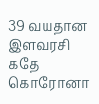39 வயதான இளவரசி கதே கொரோனா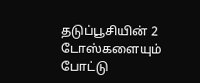தடுப்பூசியின் 2 டோஸ்களையும் போட்டு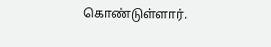கொண்டுள்ளார்.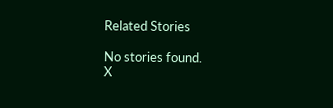Related Stories

No stories found.
X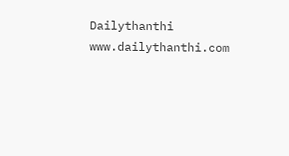Dailythanthi
www.dailythanthi.com